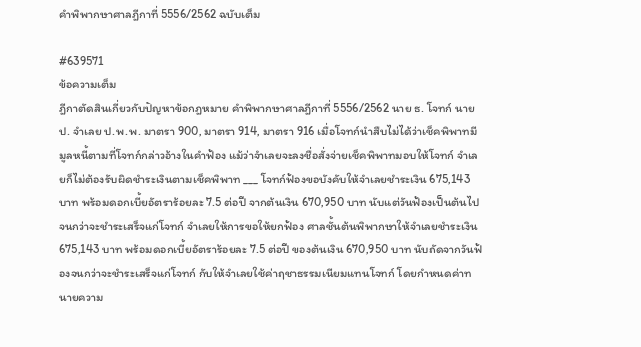คำพิพากษาศาลฎีกาที่ 5556/2562 ฉบับเต็ม

#639571
ข้อความเต็ม
ฎีกาตัดสินเกี่ยวกับปัญหาข้อกฎหมาย คำพิพากษาศาลฎีกาที่ 5556/2562 นาย ธ. โจทก์ นาย ป. จำเลย ป.พ.พ. มาตรา 900, มาตรา 914, มาตรา 916 เมื่อโจทก์นำสืบไม่ได้ว่าเช็คพิพาทมีมูลหนี้ตามที่โจทก์กล่าวอ้างในคำฟ้อง แม้ว่าจำเลยจะลงชื่อสั่งจ่ายเช็คพิพาทมอบให้โจทก์ จำเลยก็ไม่ต้องรับผิดชำระเงินตามเช็คพิพาท ___ โจทก์ฟ้องขอบังคับให้จำเลยชำระเงิน 675,143 บาท พร้อมดอกเบี้ยอัตราร้อยละ 7.5 ต่อปี จากต้นเงิน 670,950 บาท นับแต่วันฟ้องเป็นต้นไปจนกว่าจะชำระเสร็จแก่โจทก์ จำเลยให้การขอให้ยกฟ้อง ศาลชั้นต้นพิพากษาให้จำเลยชำระเงิน 675,143 บาท พร้อมดอกเบี้ยอัตราร้อยละ 7.5 ต่อปี ของต้นเงิน 670,950 บาท นับถัดจากวันฟ้องจนกว่าจะชำระเสร็จแก่โจทก์ กับให้จำเลยใช้ค่าฤชาธรรมเนียมแทนโจทก์ โดยกำหนดค่าทนายความ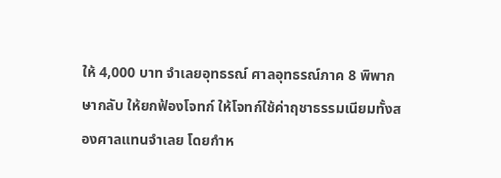ให้ 4,000 บาท จำเลยอุทธรณ์ ศาลอุทธรณ์ภาค 8 พิพากษากลับ ให้ยกฟ้องโจทก์ ให้โจทก์ใช้ค่าฤชาธรรมเนียมทั้งสองศาลแทนจำเลย โดยกำห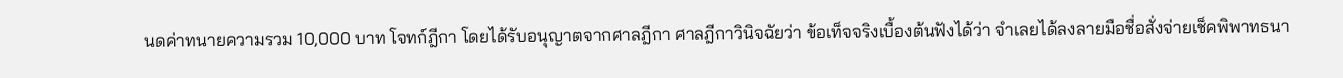นดค่าทนายความรวม 10,000 บาท โจทก์ฎีกา โดยได้รับอนุญาตจากศาลฎีกา ศาลฎีกาวินิจฉัยว่า ข้อเท็จจริงเบื้องต้นฟังได้ว่า จำเลยได้ลงลายมือชื่อสั่งจ่ายเช็คพิพาทธนา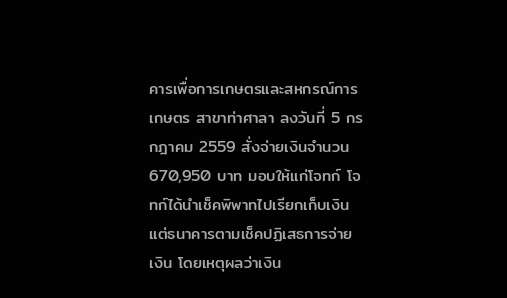คารเพื่อการเกษตรและสหกรณ์การเกษตร สาขาท่าศาลา ลงวันที่ 5 กรกฎาคม 2559 สั่งจ่ายเงินจำนวน 670,950 บาท มอบให้แก่โจทก์ โจทก์ได้นำเช็คพิพาทไปเรียกเก็บเงินแต่ธนาคารตามเช็คปฏิเสธการจ่ายเงิน โดยเหตุผลว่าเงิน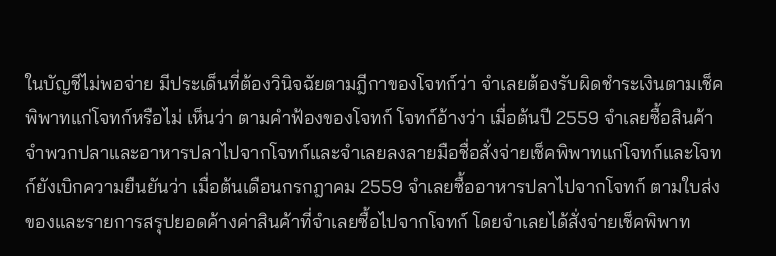ในบัญชีไม่พอจ่าย มีประเด็นที่ต้องวินิจฉัยตามฎีกาของโจทก์ว่า จำเลยต้องรับผิดชำระเงินตามเช็คพิพาทแก่โจทก์หรือไม่ เห็นว่า ตามคำฟ้องของโจทก์ โจทก์อ้างว่า เมื่อต้นปี 2559 จำเลยซื้อสินค้าจำพวกปลาและอาหารปลาไปจากโจทก์และจำเลยลงลายมือชื่อสั่งจ่ายเช็คพิพาทแก่โจทก์และโจทก์ยังเบิกความยืนยันว่า เมื่อต้นเดือนกรกฎาคม 2559 จำเลยซื้ออาหารปลาไปจากโจทก์ ตามใบส่งของและรายการสรุปยอดค้างค่าสินค้าที่จำเลยซื้อไปจากโจทก์ โดยจำเลยได้สั่งจ่ายเช็คพิพาท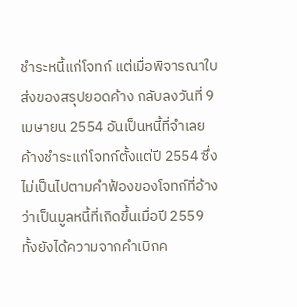ชำระหนี้แก่โจทก์ แต่เมื่อพิจารณาใบส่งของสรุปยอดค้าง กลับลงวันที่ 9 เมษายน 2554 อันเป็นหนี้ที่จำเลยค้างชำระแก่โจทก์ตั้งแต่ปี 2554 ซึ่งไม่เป็นไปตามคำฟ้องของโจทก์ที่อ้างว่าเป็นมูลหนี้ที่เกิดขึ้นเมื่อปี 2559 ทั้งยังได้ความจากคำเบิกค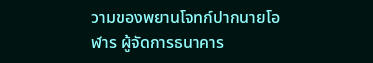วามของพยานโจทก์ปากนายโอฬาร ผู้จัดการธนาคาร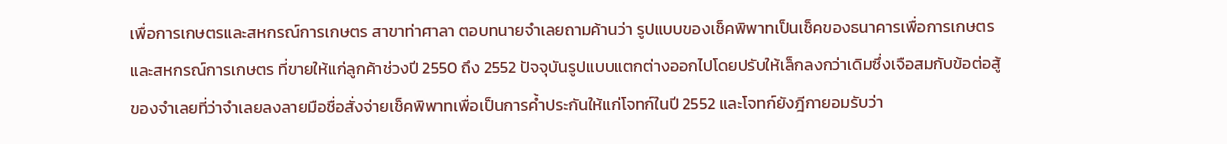เพื่อการเกษตรและสหกรณ์การเกษตร สาขาท่าศาลา ตอบทนายจำเลยถามค้านว่า รูปแบบของเช็คพิพาทเป็นเช็คของธนาคารเพื่อการเกษตรและสหกรณ์การเกษตร ที่ขายให้แก่ลูกค้าช่วงปี 2550 ถึง 2552 ปัจจุบันรูปแบบแตกต่างออกไปโดยปรับให้เล็กลงกว่าเดิมซึ่งเจือสมกับข้อต่อสู้ของจำเลยที่ว่าจำเลยลงลายมือชื่อสั่งจ่ายเช็คพิพาทเพื่อเป็นการค้ำประกันให้แก่โจทก์ในปี 2552 และโจทก์ยังฎีกายอมรับว่า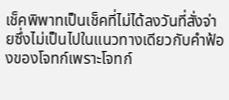เช็คพิพาทเป็นเช็คที่ไม่ได้ลงวันที่สั่งจ่ายซึ่งไม่เป็นไปในแนวทางเดียวกับคำฟ้องของโจทก์เพราะโจทก์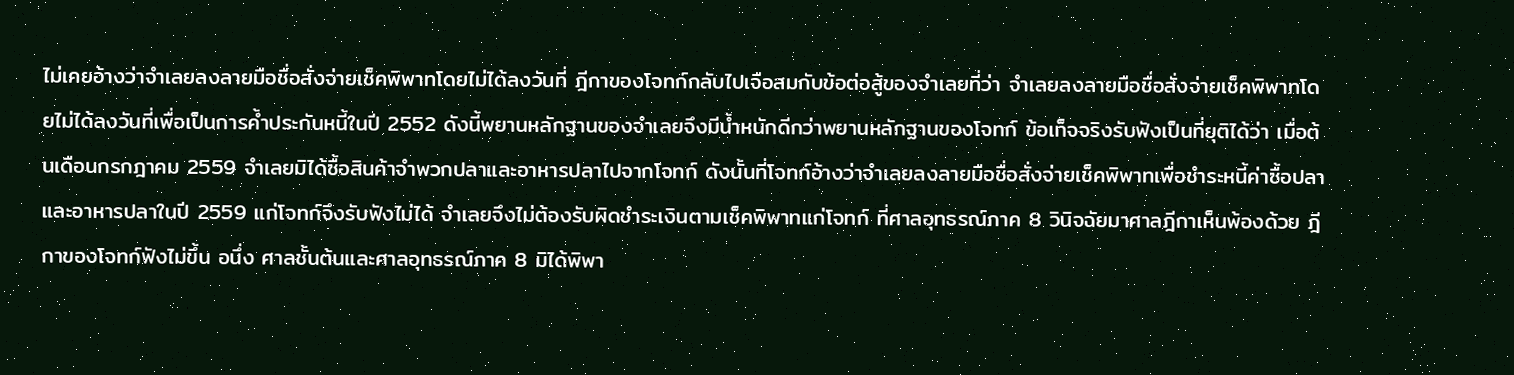ไม่เคยอ้างว่าจำเลยลงลายมือชื่อสั่งจ่ายเช็คพิพาทโดยไม่ได้ลงวันที่ ฎีกาของโจทก์กลับไปเจือสมกับข้อต่อสู้ของจำเลยที่ว่า จำเลยลงลายมือชื่อสั่งจ่ายเช็คพิพาทโดยไม่ได้ลงวันที่เพื่อเป็นการค้ำประกันหนี้ในปี 2552 ดังนี้พยานหลักฐานของจำเลยจึงมีน้ำหนักดีกว่าพยานหลักฐานของโจทก์ ข้อเท็จจริงรับฟังเป็นที่ยุติได้ว่า เมื่อต้นเดือนกรกฎาคม 2559 จำเลยมิได้ซื้อสินค้าจำพวกปลาและอาหารปลาไปจากโจทก์ ดังนั้นที่โจทก์อ้างว่าจำเลยลงลายมือชื่อสั่งจ่ายเช็คพิพาทเพื่อชำระหนี้ค่าซื้อปลาและอาหารปลาในปี 2559 แก่โจทก์จึงรับฟังไม่ได้ จำเลยจึงไม่ต้องรับผิดชำระเงินตามเช็คพิพาทแก่โจทก์ ที่ศาลอุทธรณ์ภาค 8 วินิจฉัยมาศาลฎีกาเห็นพ้องด้วย ฎีกาของโจทก์ฟังไม่ขึ้น อนึ่ง ศาลชั้นต้นและศาลอุทธรณ์ภาค 8 มิได้พิพา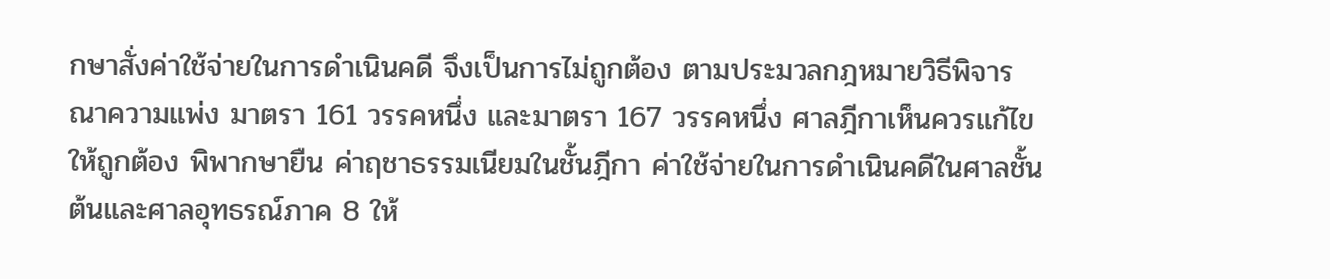กษาสั่งค่าใช้จ่ายในการดำเนินคดี จึงเป็นการไม่ถูกต้อง ตามประมวลกฎหมายวิธีพิจารณาความแพ่ง มาตรา 161 วรรคหนึ่ง และมาตรา 167 วรรคหนึ่ง ศาลฎีกาเห็นควรแก้ไขให้ถูกต้อง พิพากษายืน ค่าฤชาธรรมเนียมในชั้นฎีกา ค่าใช้จ่ายในการดำเนินคดีในศาลชั้นต้นและศาลอุทธรณ์ภาค 8 ให้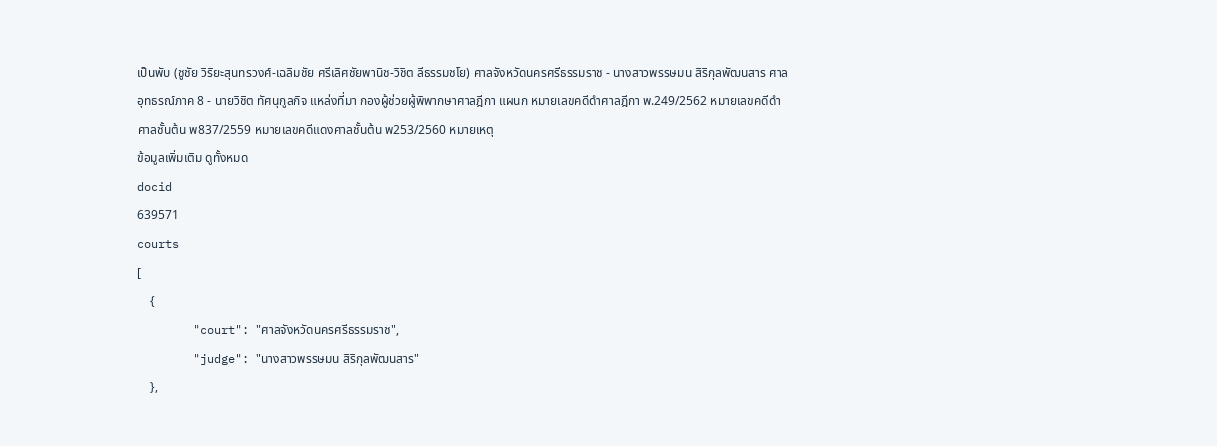เป็นพับ (ชูชัย วิริยะสุนทรวงศ์-เฉลิมชัย ศรีเลิศชัยพานิช-วิชิต ลีธรรมชโย) ศาลจังหวัดนครศรีธรรมราช - นางสาวพรรษมน สิริกุลพัฒนสาร ศาลอุทธรณ์ภาค 8 - นายวิชิต ทัศนุกูลกิจ แหล่งที่มา กองผู้ช่วยผู้พิพากษาศาลฎีกา แผนก หมายเลขคดีดำศาลฎีกา พ.249/2562 หมายเลขคดีดำศาลชั้นต้น พ837/2559 หมายเลขคดีแดงศาลชั้นต้น พ253/2560 หมายเหตุ
ข้อมูลเพิ่มเติม ดูทั้งหมด
docid
639571
courts
[
    {
        "court": "ศาลจังหวัดนครศรีธรรมราช",
        "judge": "นางสาวพรรษมน สิริกุลพัฒนสาร"
    },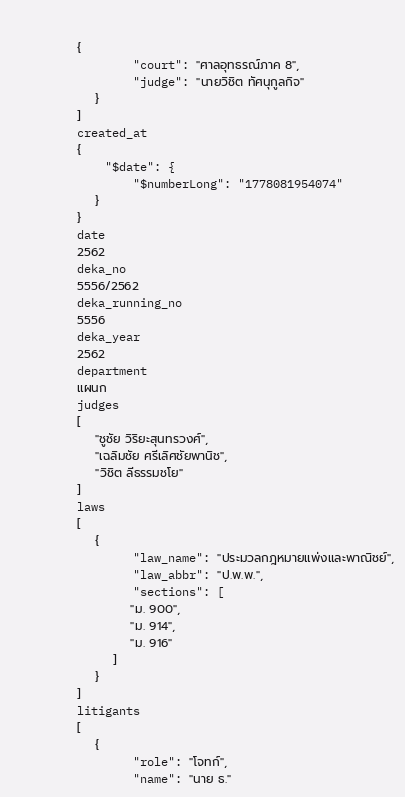{
        "court": "ศาลอุทธรณ์ภาค 8",
        "judge": "นายวิชิต ทัศนุกูลกิจ"
    }
]
created_at
{
    "$date": {
        "$numberLong": "1778081954074"
    }
}
date
2562
deka_no
5556/2562
deka_running_no
5556
deka_year
2562
department
แผนก
judges
[
    "ชูชัย วิริยะสุนทรวงศ์",
    "เฉลิมชัย ศรีเลิศชัยพานิช",
    "วิชิต ลีธรรมชโย"
]
laws
[
    {
        "law_name": "ประมวลกฎหมายแพ่งและพาณิชย์",
        "law_abbr": "ป.พ.พ.",
        "sections": [
            "ม. 900",
            "ม. 914",
            "ม. 916"
        ]
    }
]
litigants
[
    {
        "role": "โจทก์",
        "name": "นาย ธ."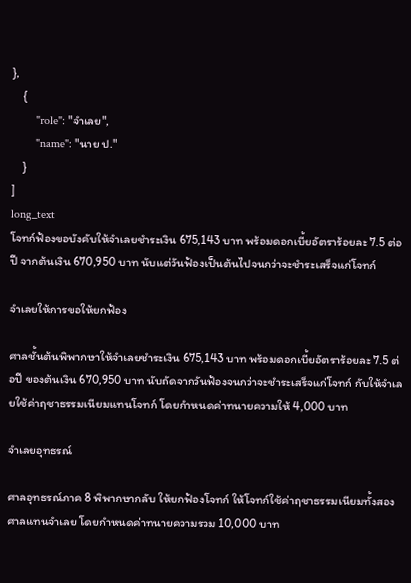},
    {
        "role": "จำเลย",
        "name": "นาย ป."
    }
]
long_text
โจทก์ฟ้องขอบังคับให้จำเลยชำระเงิน 675,143 บาท พร้อมดอกเบี้ยอัตราร้อยละ 7.5 ต่อปี จากต้นเงิน 670,950 บาท นับแต่วันฟ้องเป็นต้นไปจนกว่าจะชำระเสร็จแก่โจทก์

จำเลยให้การขอให้ยกฟ้อง

ศาลชั้นต้นพิพากษาให้จำเลยชำระเงิน 675,143 บาท พร้อมดอกเบี้ยอัตราร้อยละ 7.5 ต่อปี ของต้นเงิน 670,950 บาท นับถัดจากวันฟ้องจนกว่าจะชำระเสร็จแก่โจทก์ กับให้จำเลยใช้ค่าฤชาธรรมเนียมแทนโจทก์ โดยกำหนดค่าทนายความให้ 4,000 บาท

จำเลยอุทธรณ์

ศาลอุทธรณ์ภาค 8 พิพากษากลับ ให้ยกฟ้องโจทก์ ให้โจทก์ใช้ค่าฤชาธรรมเนียมทั้งสองศาลแทนจำเลย โดยกำหนดค่าทนายความรวม 10,000 บาท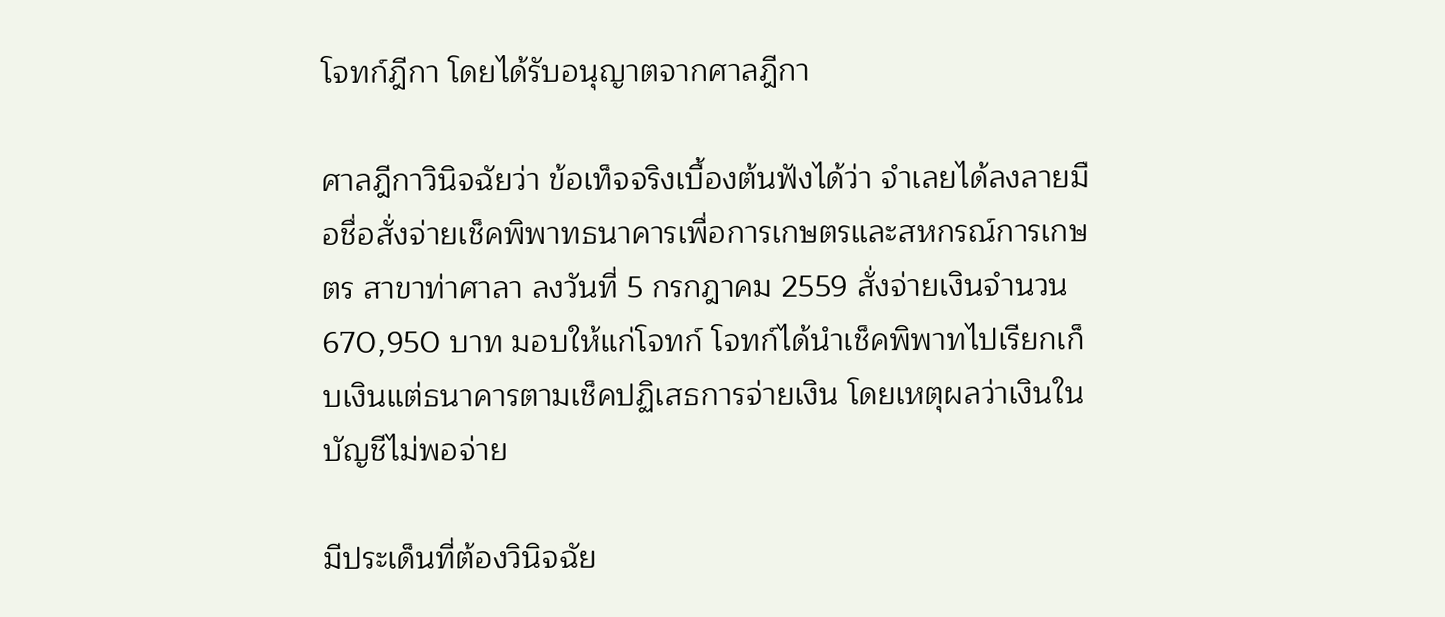โจทก์ฎีกา โดยได้รับอนุญาตจากศาลฎีกา

ศาลฎีกาวินิจฉัยว่า ข้อเท็จจริงเบื้องต้นฟังได้ว่า จำเลยได้ลงลายมือชื่อสั่งจ่ายเช็คพิพาทธนาคารเพื่อการเกษตรและสหกรณ์การเกษตร สาขาท่าศาลา ลงวันที่ 5 กรกฎาคม 2559 สั่งจ่ายเงินจำนวน 670,950 บาท มอบให้แก่โจทก์ โจทก์ได้นำเช็คพิพาทไปเรียกเก็บเงินแต่ธนาคารตามเช็คปฏิเสธการจ่ายเงิน โดยเหตุผลว่าเงินในบัญชีไม่พอจ่าย

มีประเด็นที่ต้องวินิจฉัย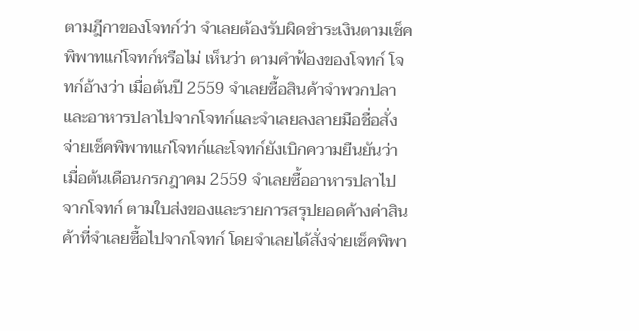ตามฎีกาของโจทก์ว่า จำเลยต้องรับผิดชำระเงินตามเช็คพิพาทแก่โจทก์หรือไม่ เห็นว่า ตามคำฟ้องของโจทก์ โจทก์อ้างว่า เมื่อต้นปี 2559 จำเลยซื้อสินค้าจำพวกปลาและอาหารปลาไปจากโจทก์และจำเลยลงลายมือชื่อสั่งจ่ายเช็คพิพาทแก่โจทก์และโจทก์ยังเบิกความยืนยันว่า เมื่อต้นเดือนกรกฎาคม 2559 จำเลยซื้ออาหารปลาไปจากโจทก์ ตามใบส่งของและรายการสรุปยอดค้างค่าสินค้าที่จำเลยซื้อไปจากโจทก์ โดยจำเลยได้สั่งจ่ายเช็คพิพา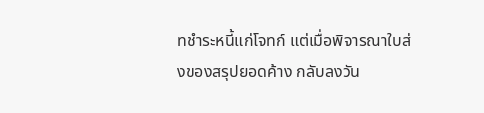ทชำระหนี้แก่โจทก์ แต่เมื่อพิจารณาใบส่งของสรุปยอดค้าง กลับลงวัน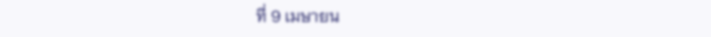ที่ 9 เมษายน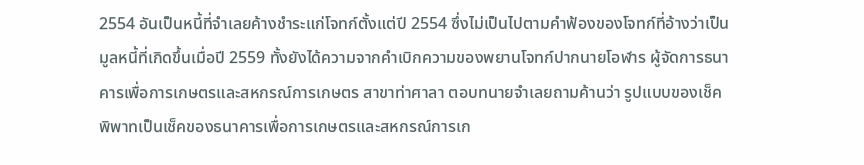2554 อันเป็นหนี้ที่จำเลยค้างชำระแก่โจทก์ตั้งแต่ปี 2554 ซึ่งไม่เป็นไปตามคำฟ้องของโจทก์ที่อ้างว่าเป็นมูลหนี้ที่เกิดขึ้นเมื่อปี 2559 ทั้งยังได้ความจากคำเบิกความของพยานโจทก์ปากนายโอฬาร ผู้จัดการธนาคารเพื่อการเกษตรและสหกรณ์การเกษตร สาขาท่าศาลา ตอบทนายจำเลยถามค้านว่า รูปแบบของเช็คพิพาทเป็นเช็คของธนาคารเพื่อการเกษตรและสหกรณ์การเก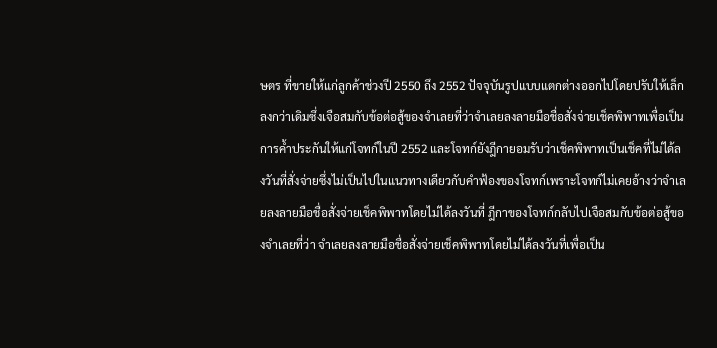ษตร ที่ขายให้แก่ลูกค้าช่วงปี 2550 ถึง 2552 ปัจจุบันรูปแบบแตกต่างออกไปโดยปรับให้เล็กลงกว่าเดิมซึ่งเจือสมกับข้อต่อสู้ของจำเลยที่ว่าจำเลยลงลายมือชื่อสั่งจ่ายเช็คพิพาทเพื่อเป็นการค้ำประกันให้แก่โจทก์ในปี 2552 และโจทก์ยังฎีกายอมรับว่าเช็คพิพาทเป็นเช็คที่ไม่ได้ลงวันที่สั่งจ่ายซึ่งไม่เป็นไปในแนวทางเดียวกับคำฟ้องของโจทก์เพราะโจทก์ไม่เคยอ้างว่าจำเลยลงลายมือชื่อสั่งจ่ายเช็คพิพาทโดยไม่ได้ลงวันที่ ฎีกาของโจทก์กลับไปเจือสมกับข้อต่อสู้ของจำเลยที่ว่า จำเลยลงลายมือชื่อสั่งจ่ายเช็คพิพาทโดยไม่ได้ลงวันที่เพื่อเป็น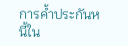การค้ำประกันหนี้ใน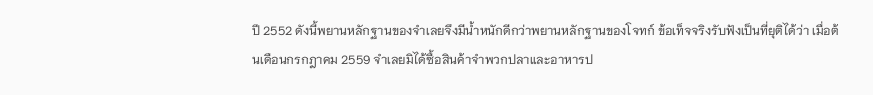ปี 2552 ดังนี้พยานหลักฐานของจำเลยจึงมีน้ำหนักดีกว่าพยานหลักฐานของโจทก์ ข้อเท็จจริงรับฟังเป็นที่ยุติได้ว่า เมื่อต้นเดือนกรกฎาคม 2559 จำเลยมิได้ซื้อสินค้าจำพวกปลาและอาหารป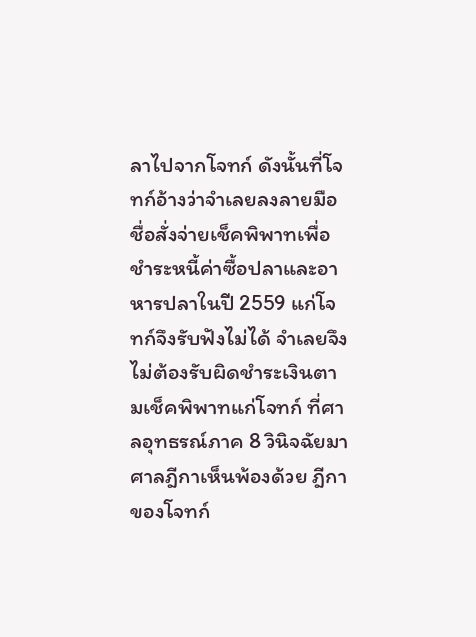ลาไปจากโจทก์ ดังนั้นที่โจทก์อ้างว่าจำเลยลงลายมือชื่อสั่งจ่ายเช็คพิพาทเพื่อชำระหนี้ค่าซื้อปลาและอาหารปลาในปี 2559 แก่โจทก์จึงรับฟังไม่ได้ จำเลยจึงไม่ต้องรับผิดชำระเงินตามเช็คพิพาทแก่โจทก์ ที่ศาลอุทธรณ์ภาค 8 วินิจฉัยมาศาลฎีกาเห็นพ้องด้วย ฎีกาของโจทก์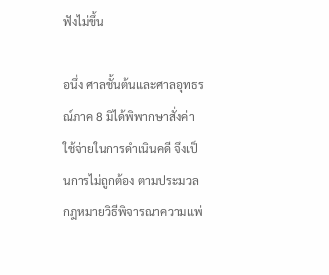ฟังไม่ขึ้น

อนึ่ง ศาลชั้นต้นและศาลอุทธรณ์ภาค 8 มิได้พิพากษาสั่งค่าใช้จ่ายในการดำเนินคดี จึงเป็นการไม่ถูกต้อง ตามประมวลกฎหมายวิธีพิจารณาความแพ่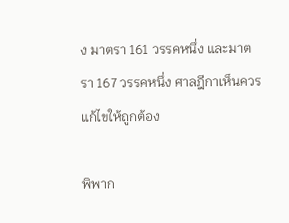ง มาตรา 161 วรรคหนึ่ง และมาตรา 167 วรรคหนึ่ง ศาลฎีกาเห็นควรแก้ไขให้ถูกต้อง

พิพาก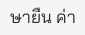ษายืน ค่า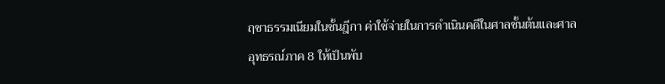ฤชาธรรมเนียมในชั้นฎีกา ค่าใช้จ่ายในการดำเนินคดีในศาลชั้นต้นและศาลอุทธรณ์ภาค 8 ให้เป็นพับ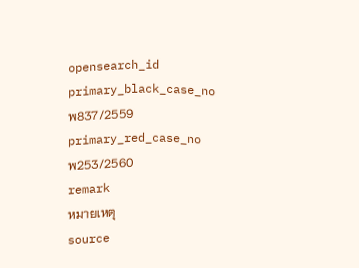opensearch_id
primary_black_case_no
พ837/2559
primary_red_case_no
พ253/2560
remark
หมายเหตุ
source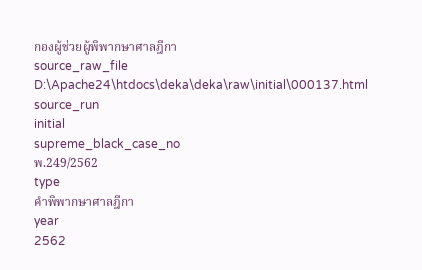กองผู้ช่วยผู้พิพากษาศาลฎีกา
source_raw_file
D:\Apache24\htdocs\deka\deka\raw\initial\000137.html
source_run
initial
supreme_black_case_no
พ.249/2562
type
คำพิพากษาศาลฎีกา
year
2562